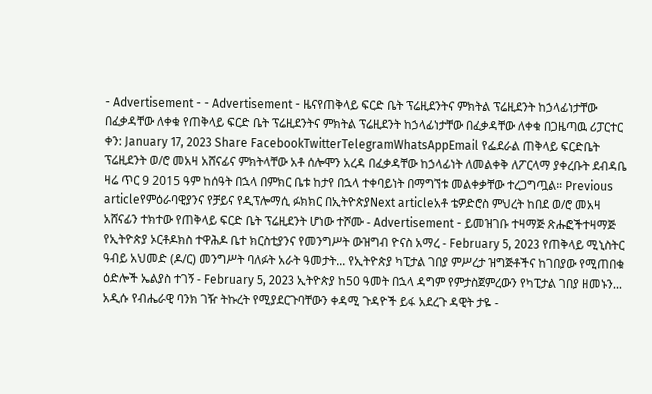- Advertisement - - Advertisement - ዜናየጠቅላይ ፍርድ ቤት ፕሬዚደንትና ምክትል ፕሬዚደንት ከኃላፊነታቸው በፈቃዳቸው ለቀቁ የጠቅላይ ፍርድ ቤት ፕሬዚደንትና ምክትል ፕሬዚደንት ከኃላፊነታቸው በፈቃዳቸው ለቀቁ በጋዜጣዉ ሪፓርተር ቀን: January 17, 2023 Share FacebookTwitterTelegramWhatsAppEmail የፌደራል ጠቅላይ ፍርድቤት ፕሬዚደንት ወ/ሮ መአዛ አሸናፊና ምክትላቸው አቶ ሰሎሞን አረዳ በፈቃዳቸው ከኃላፊነት ለመልቀቅ ለፖርላማ ያቀረቡት ደብዳቤ ዛሬ ጥር 9 2015 ዓም ከሰዓት በኋላ በምክር ቤቱ ከታየ በኋላ ተቀባይነት በማግኘቱ መልቀቃቸው ተረጋግጧል። Previous articleየምዕራባዊያንና የቻይና የዲፕሎማሲ ፉክክር በኢትዮጵያNext articleአቶ ቴዎድሮስ ምህረት ከበደ ወ/ሮ መአዛ አሸናፊን ተክተው የጠቅላይ ፍርድ ቤት ፕሬዚደንት ሆነው ተሾሙ - Advertisement - ይመዝገቡ ተዛማጅ ጽሑፎችተዛማጅ የኢትዮጵያ ኦርቶዶክስ ተዋሕዶ ቤተ ክርስቲያንና የመንግሥት ውዝግብ ዮናስ አማረ - February 5, 2023 የጠቅላይ ሚኒስትር ዓብይ አህመድ (ዶ/ር) መንግሥት ባለፉት አራት ዓመታት... የኢትዮጵያ ካፒታል ገበያ ምሥረታ ዝግጅቶችና ከገበያው የሚጠበቁ ዕድሎች ኤልያስ ተገኝ - February 5, 2023 ኢትዮጵያ ከ50 ዓመት በኋላ ዳግም የምታስጀምረውን የካፒታል ገበያ ዘመኑን... አዲሱ የብሔራዊ ባንክ ገዥ ትኩረት የሚያደርጉባቸውን ቀዳሚ ጉዳዮች ይፋ አደረጉ ዳዊት ታዬ -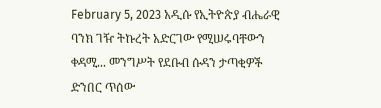February 5, 2023 አዲሱ የኢትዮጵያ ብሔራዊ ባንክ ገዥ ትኩረት አድርገው የሚሠሩባቸውን ቀዳሚ... መንግሥት የደቡብ ሱዳን ታጣቂዎች ድንበር ጥሰው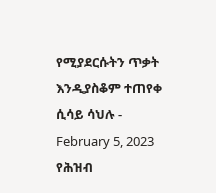የሚያደርሱትን ጥቃት እንዲያስቆም ተጠየቀ ሲሳይ ሳህሉ - February 5, 2023 የሕዝብ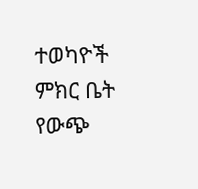ተወካዮች ምክር ቤት የውጭ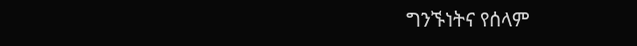ግንኙነትና የሰላም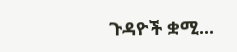ጉዳዮች ቋሚ...